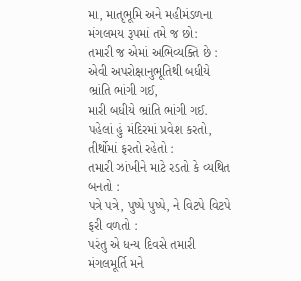મા, માતૃભૂમિ અને મહીમંડળના મંગલમય રૂપમાં તમે જ છો:
તમારી જ એમાં અભિવ્યક્તિ છે :
એવી અપરોક્ષાનુભૂતિથી બધીયે ભ્રાંતિ ભાંગી ગઈ,
મારી બધીયે ભ્રાંતિ ભાંગી ગઈ.
પહેલાં હું મંદિરમાં પ્રવેશ કરતો, તીર્થોમાં ફરતો રહેતો :
તમારી ઝાંખીને માટે રડતો કે વ્યથિત બનતો :
પત્રે પત્રે, પુષ્પે પુષ્પે, ને વિટપે વિટપે ફરી વળતો :
પરંતુ એ ધન્ય દિવસે તમારી મંગલમૂર્તિ મને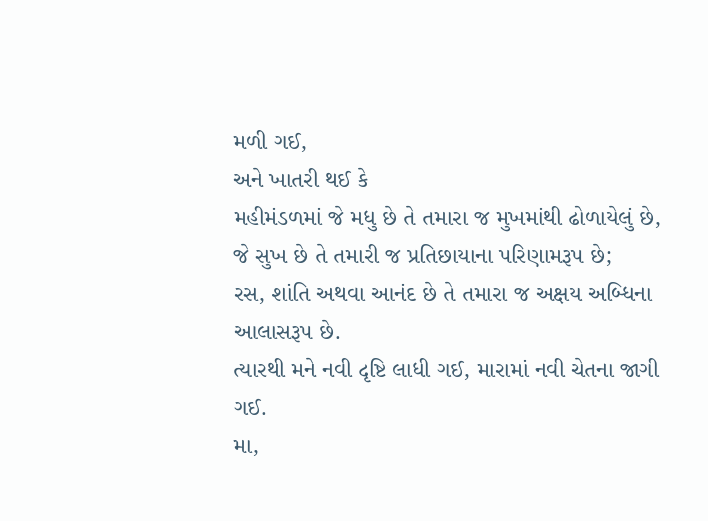મળી ગઈ,
અને ખાતરી થઈ કે
મહીમંડળમાં જે મધુ છે તે તમારા જ મુખમાંથી ઢોળાયેલું છે,
જે સુખ છે તે તમારી જ પ્રતિછાયાના પરિણામરૂપ છે;
રસ, શાંતિ અથવા આનંદ છે તે તમારા જ અક્ષય અબ્ધિના આલાસરૂપ છે.
ત્યારથી મને નવી દૃષ્ટિ લાધી ગઈ, મારામાં નવી ચેતના જાગી ગઈ.
મા,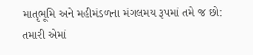માતૃભૂમિ અને મહીમંડળના મંગલમય રૂપમાં તમે જ છો:
તમારી એમાં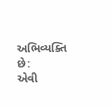અભિવ્યક્તિ છે:
એવી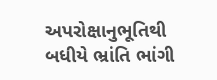અપરોક્ષાનુભૂતિથી બધીયે ભ્રાંતિ ભાંગી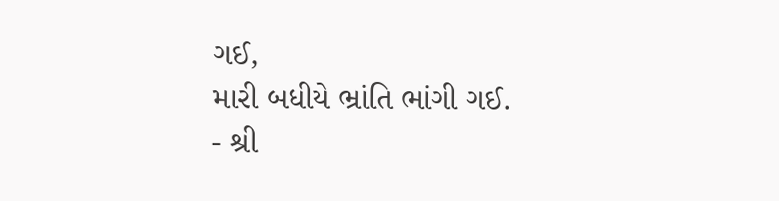ગઈ,
મારી બધીયે ભ્રાંતિ ભાંગી ગઈ.
- શ્રી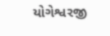યોગેશ્વરજી